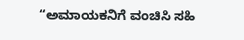“ಅಮಾಯಕನಿಗೆ ವಂಚಿಸಿ ಸಹಿ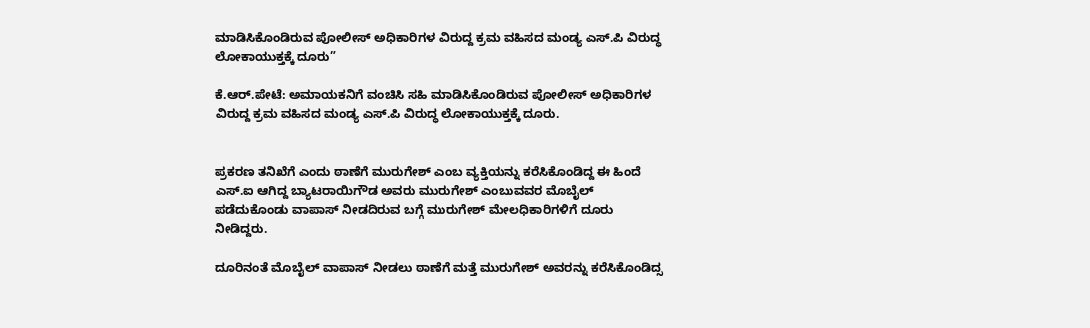ಮಾಡಿಸಿಕೊಂಡಿರುವ ಪೋಲೀಸ್ ಅಧಿಕಾರಿಗಳ ವಿರುದ್ದ ಕ್ರಮ ವಹಿಸದ ಮಂಡ್ಯ ಎಸ್.ಪಿ ವಿರುದ್ಧ ಲೋಕಾಯುಕ್ತಕ್ಕೆ ದೂರು”

ಕೆ.ಆರ್.ಪೇಟೆ: ಅಮಾಯಕನಿಗೆ ವಂಚಿಸಿ ಸಹಿ ಮಾಡಿಸಿಕೊಂಡಿರುವ ಪೋಲೀಸ್ ಅಧಿಕಾರಿಗಳ ವಿರುದ್ದ ಕ್ರಮ ವಹಿಸದ ಮಂಡ್ಯ ಎಸ್.ಪಿ ವಿರುದ್ಧ ಲೋಕಾಯುಕ್ತಕ್ಕೆ ದೂರು.


ಪ್ರಕರಣ ತನಿಖೆಗೆ ಎಂದು ಠಾಣೆಗೆ ಮುರುಗೇಶ್ ಎಂಬ ವ್ಯಕ್ತಿಯನ್ನು ಕರೆಸಿಕೊಂಡಿದ್ದ ಈ ಹಿಂದೆ ಎಸ್.ಐ ಆಗಿದ್ದ ಬ್ಯಾಟರಾಯಿಗೌಡ ಅವರು ಮುರುಗೇಶ್ ಎಂಬುವವರ ಮೊಬೈಲ್ ಪಡೆದುಕೊಂಡು ವಾಪಾಸ್ ನೀಡದಿರುವ ಬಗ್ಗೆ ಮುರುಗೇಶ್ ಮೇಲಧಿಕಾರಿಗಳಿಗೆ ದೂರು ನೀಡಿದ್ದರು.

ದೂರಿನಂತೆ ಮೊಬೈಲ್ ವಾಪಾಸ್ ನೀಡಲು ಠಾಣೆಗೆ ಮತ್ತೆ ಮುರುಗೇಶ್ ಅವರನ್ನು ಕರೆಸಿಕೊಂಡಿದ್ಸ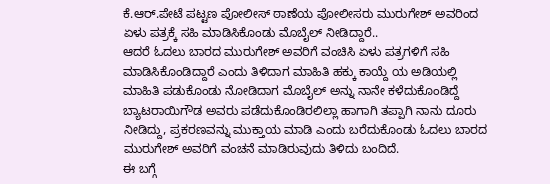ಕೆ.ಆರ್.ಪೇಟೆ ಪಟ್ಟಣ ಪೋಲೀಸ್ ಠಾಣೆಯ ಪೋಲೀಸರು ಮುರುಗೇಶ್ ಅವರಿಂದ ಏಳು ಪತ್ರಕ್ಕೆ ಸಹಿ ಮಾಡಿಸಿಕೊಂಡು ಮೊಬೈಲ್ ನೀಡಿದ್ದಾರೆ..
ಆದರೆ ಓದಲು ಬಾರದ ಮುರುಗೇಶ್ ಅವರಿಗೆ ವಂಚಿಸಿ ಏಳು ಪತ್ರಗಳಿಗೆ ಸಹಿ ಮಾಡಿಸಿಕೊಂಡಿದ್ದಾರೆ ಎಂದು ತಿಳಿದಾಗ ಮಾಹಿತಿ ಹಕ್ಕು ಕಾಯ್ದೆ ಯ ಅಡಿಯಲ್ಲಿ ಮಾಹಿತಿ ಪಡುಕೊಂಡು ನೋಡಿದಾಗ ಮೊಬೈಲ್ ಅನ್ನು ನಾನೇ ಕಳೆದುಕೊಂಡಿದ್ದೆ ಬ್ಯಾಟರಾಯಿಗೌಡ ಅವರು ಪಡೆದುಕೊಂಡಿರಲಿಲ್ಲಾ ಹಾಗಾಗಿ ತಪ್ಪಾಗಿ ನಾನು ದೂರು ನೀಡಿದ್ದು, ಪ್ರಕರಣವನ್ನು ಮುಕ್ತಾಯ ಮಾಡಿ ಎಂದು ಬರೆದುಕೊಂಡು ಓದಲು ಬಾರದ ಮುರುಗೇಶ್ ಅವರಿಗೆ ವಂಚನೆ ಮಾಡಿರುವುದು ತಿಳಿದು ಬಂದಿದೆ.
ಈ ಬಗ್ಗೆ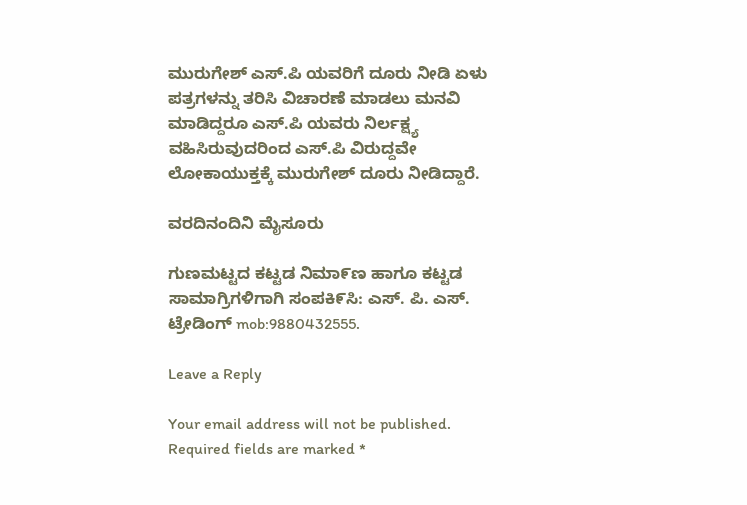ಮುರುಗೇಶ್ ಎಸ್.ಪಿ ಯವರಿಗೆ ದೂರು ನೀಡಿ ಏಳು ಪತ್ರಗಳನ್ನು ತರಿಸಿ ವಿಚಾರಣೆ ಮಾಡಲು ಮನವಿ ಮಾಡಿದ್ದರೂ ಎಸ್.ಪಿ ಯವರು ನಿರ್ಲಕ್ಷ್ಯ ವಹಿಸಿರುವುದರಿಂದ ಎಸ್.ಪಿ ವಿರುದ್ದವೇ ಲೋಕಾಯುಕ್ತಕ್ಕೆ ಮುರುಗೇಶ್ ದೂರು ನೀಡಿದ್ದಾರೆ.

ವರದಿನಂದಿನಿ ಮೈಸೂರು

ಗುಣಮಟ್ಟದ ಕಟ್ಟಡ ನಿಮಾ೯ಣ ಹಾಗೂ ಕಟ್ಟಡ ಸಾಮಾಗ್ರಿಗಳಿಗಾಗಿ ಸಂಪಕಿ೯ಸಿ: ಎಸ್‌. ಪಿ. ಎಸ್‌. ಟ್ರೇಡಿಂಗ್‌ mob:9880432555.

Leave a Reply

Your email address will not be published. Required fields are marked *